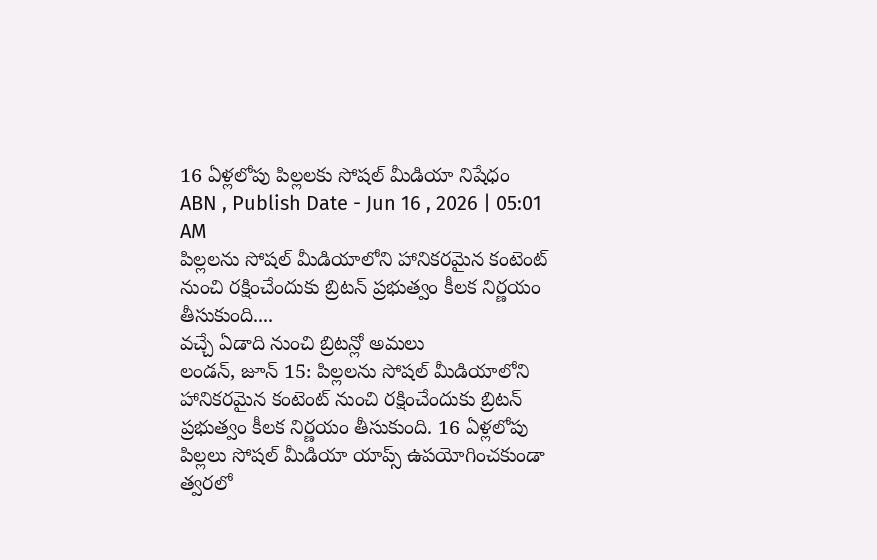16 ఏళ్లలోపు పిల్లలకు సోషల్ మీడియా నిషేధం
ABN , Publish Date - Jun 16 , 2026 | 05:01 AM
పిల్లలను సోషల్ మీడియాలోని హానికరమైన కంటెంట్ నుంచి రక్షించేందుకు బ్రిటన్ ప్రభుత్వం కీలక నిర్ణయం తీసుకుంది....
వచ్చే ఏడాది నుంచి బ్రిటన్లో అమలు
లండన్, జూన్ 15: పిల్లలను సోషల్ మీడియాలోని హానికరమైన కంటెంట్ నుంచి రక్షించేందుకు బ్రిటన్ ప్రభుత్వం కీలక నిర్ణయం తీసుకుంది. 16 ఏళ్లలోపు పిల్లలు సోషల్ మీడియా యాప్స్ ఉపయోగించకుండా త్వరలో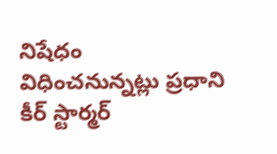నిషేధం విధించనున్నట్లు ప్రధాని కీర్ స్టార్మర్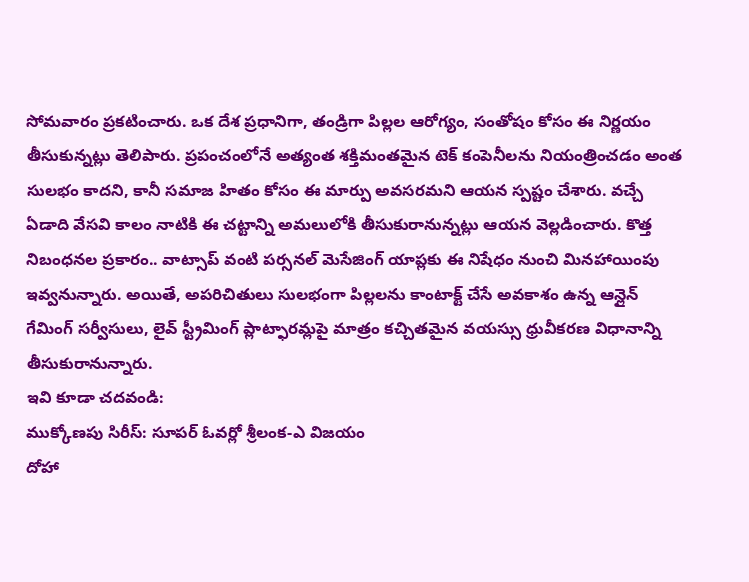సోమవారం ప్రకటించారు. ఒక దేశ ప్రధానిగా, తండ్రిగా పిల్లల ఆరోగ్యం, సంతోషం కోసం ఈ నిర్ణయం తీసుకున్నట్లు తెలిపారు. ప్రపంచంలోనే అత్యంత శక్తిమంతమైన టెక్ కంపెనీలను నియంత్రించడం అంత సులభం కాదని, కానీ సమాజ హితం కోసం ఈ మార్పు అవసరమని ఆయన స్పష్టం చేశారు. వచ్చే ఏడాది వేసవి కాలం నాటికి ఈ చట్టాన్ని అమలులోకి తీసుకురానున్నట్లు ఆయన వెల్లడించారు. కొత్త నిబంధనల ప్రకారం.. వాట్సాప్ వంటి పర్సనల్ మెసేజింగ్ యాప్లకు ఈ నిషేధం నుంచి మినహాయింపు ఇవ్వనున్నారు. అయితే, అపరిచితులు సులభంగా పిల్లలను కాంటాక్ట్ చేసే అవకాశం ఉన్న ఆన్లైన్ గేమింగ్ సర్వీసులు, లైవ్ స్ట్రీమింగ్ ప్లాట్ఫారమ్లపై మాత్రం కచ్చితమైన వయస్సు ధ్రువీకరణ విధానాన్ని తీసుకురానున్నారు.
ఇవి కూడా చదవండి:
ముక్కోణపు సిరీస్: సూపర్ ఓవర్లో శ్రీలంక-ఎ విజయం
దోహా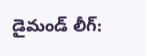డైమండ్ లీగ్: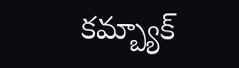కమ్బ్యాక్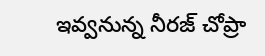ఇవ్వనున్న నీరజ్ చోప్రా